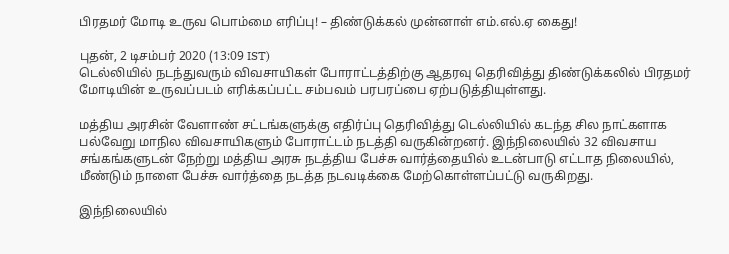பிரதமர் மோடி உருவ பொம்மை எரிப்பு! – திண்டுக்கல் முன்னாள் எம்.எல்.ஏ கைது!

புதன், 2 டிசம்பர் 2020 (13:09 IST)
டெல்லியில் நடந்துவரும் விவசாயிகள் போராட்டத்திற்கு ஆதரவு தெரிவித்து திண்டுக்கலில் பிரதமர் மோடியின் உருவப்படம் எரிக்கப்பட்ட சம்பவம் பரபரப்பை ஏற்படுத்தியுள்ளது.

மத்திய அரசின் வேளாண் சட்டங்களுக்கு எதிர்ப்பு தெரிவித்து டெல்லியில் கடந்த சில நாட்களாக பல்வேறு மாநில விவசாயிகளும் போராட்டம் நடத்தி வருகின்றனர். இந்நிலையில் 32 விவசாய சங்கங்களுடன் நேற்று மத்திய அரசு நடத்திய பேச்சு வார்த்தையில் உடன்பாடு எட்டாத நிலையில், மீண்டும் நாளை பேச்சு வார்த்தை நடத்த நடவடிக்கை மேற்கொள்ளப்பட்டு வருகிறது.

இந்நிலையில்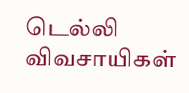டெல்லி விவசாயிகள்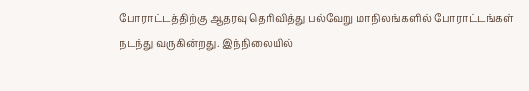போராட்டத்திற்கு ஆதரவு தெரிவித்து பல்வேறு மாநிலங்களில் போராட்டங்கள் நடந்து வருகின்றது. இந்நிலையில்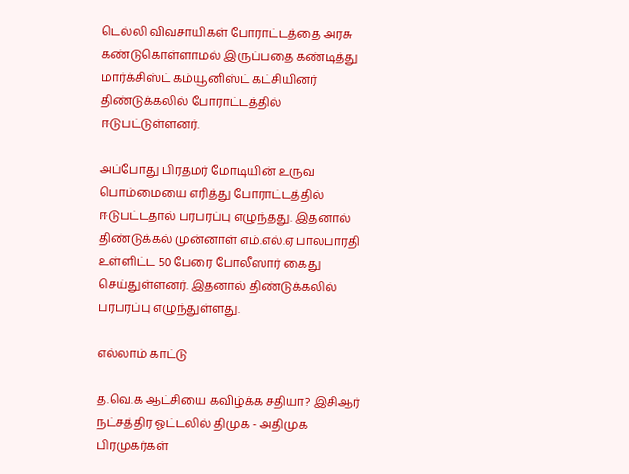டெல்லி விவசாயிகள் போராட்டத்தை அரசு கண்டுகொள்ளாமல் இருப்பதை கண்டித்து மார்க்சிஸ்ட் கம்யூனிஸ்ட் கட்சியினர் திண்டுக்கலில் போராட்டத்தில் ஈடுபட்டுள்ளனர்.

அப்போது பிரதமர் மோடியின் உருவ பொம்மையை எரித்து போராட்டத்தில் ஈடுபட்டதால் பரபரப்பு எழுந்தது. இதனால் திண்டுக்கல் முன்னாள் எம்.எல்.ஏ பாலபாரதி உள்ளிட்ட 50 பேரை போலீஸார் கைது செய்துள்ளனர். இதனால் திண்டுக்கலில் பரபரப்பு எழுந்துள்ளது.

எல்லாம் காட்டு

த.வெ.க ஆட்சியை கவிழ்க்க சதியா? இசிஆர் நட்சத்திர ஓட்டலில் திமுக - அதிமுக பிரமுகர்கள்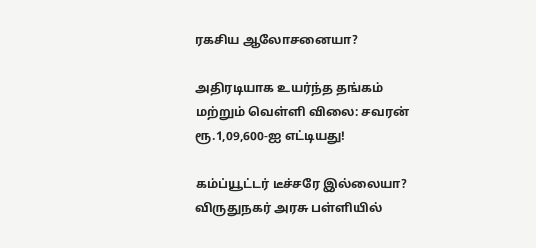ரகசிய ஆலோசனையா?

அதிரடியாக உயர்ந்த தங்கம் மற்றும் வெள்ளி விலை: சவரன் ரூ.1,09,600-ஐ எட்டியது!

கம்ப்யூட்டர் டீச்சரே இல்லையா? விருதுநகர் அரசு பள்ளியில்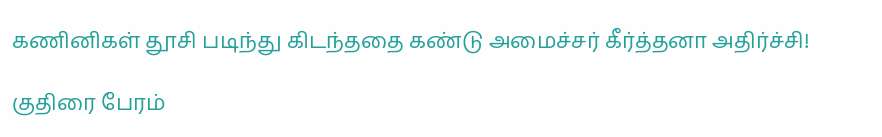கணினிகள் தூசி படிந்து கிடந்ததை கண்டு அமைச்சர் கீர்த்தனா அதிர்ச்சி!

குதிரை பேரம்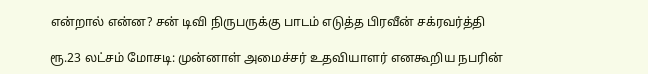என்றால் என்ன? சன் டிவி நிருபருக்கு பாடம் எடுத்த பிரவீன் சக்ரவர்த்தி

ரூ.23 லட்சம் மோசடி: முன்னாள் அமைச்சர் உதவியாளர் எனகூறிய நபரின்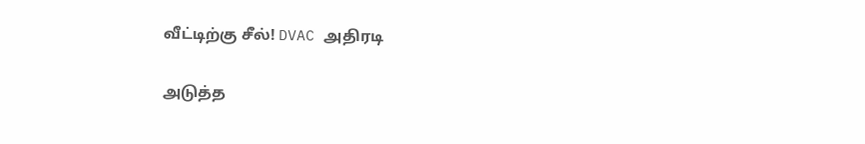வீட்டிற்கு சீல்! DVAC அதிரடி

அடுத்த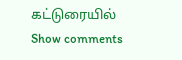கட்டுரையில்
Show comments